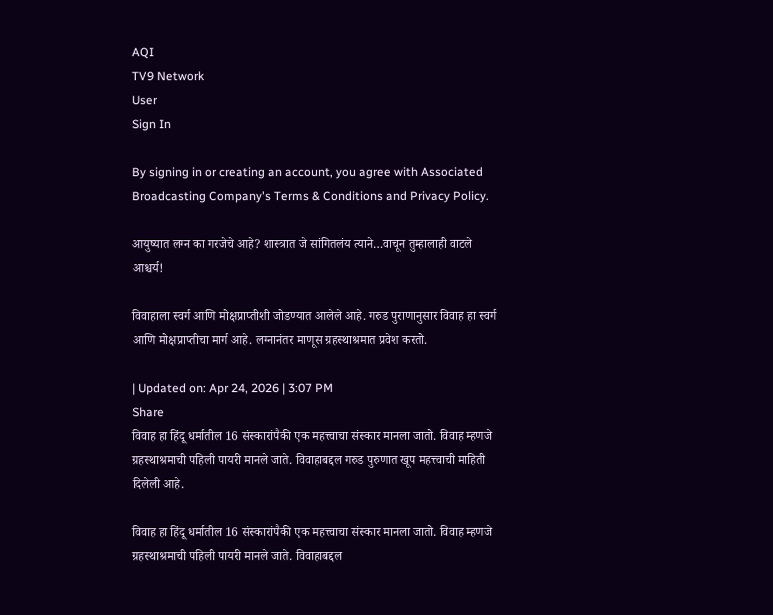AQI
TV9 Network
User
Sign In

By signing in or creating an account, you agree with Associated Broadcasting Company's Terms & Conditions and Privacy Policy.

आयुष्यात लग्न का गरजेचे आहे? शास्त्रात जे सांगितलंय त्याने…वाचून तुम्हालाही वाटले आश्चर्य!

विवाहाला स्वर्ग आणि मोक्षप्राप्तीशी जोडण्यात आलेले आहे. गरुड पुराणानुसार विवाह हा स्वर्ग आणि मोक्षप्राप्तीचा मार्ग आहे. लग्नानंतर माणूस ग्रहस्थाश्रमात प्रवेश करतो.

| Updated on: Apr 24, 2026 | 3:07 PM
Share
विवाह हा हिंदू धर्मातील 16 संस्कारांपैकी एक महत्त्वाचा संस्कार मानला जातो. विवाह म्हणजे ग्रहस्थाश्रमाची पहिली पायरी मानले जाते. विवाहाबद्दल गरुड पुरुणात खूप महत्त्वाची माहिती दिलेली आहे.

विवाह हा हिंदू धर्मातील 16 संस्कारांपैकी एक महत्त्वाचा संस्कार मानला जातो. विवाह म्हणजे ग्रहस्थाश्रमाची पहिली पायरी मानले जाते. विवाहाबद्दल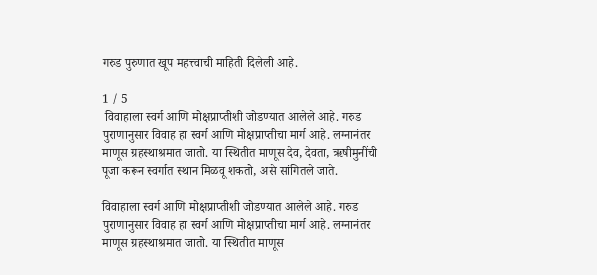गरुड पुरुणात खूप महत्त्वाची माहिती दिलेली आहे.

1 / 5
 विवाहाला स्वर्ग आणि मोक्षप्राप्तीशी जोडण्यात आलेले आहे. गरुड पुराणानुसार विवाह हा स्वर्ग आणि मोक्षप्राप्तीचा मार्ग आहे. लग्नानंतर माणूस ग्रहस्थाश्रमात जातो. या स्थितीत माणूस देव, देवता, ऋषीमुनींची पूजा करून स्वर्गात स्थान मिळवू शकतो, असे सांगितले जाते.

विवाहाला स्वर्ग आणि मोक्षप्राप्तीशी जोडण्यात आलेले आहे. गरुड पुराणानुसार विवाह हा स्वर्ग आणि मोक्षप्राप्तीचा मार्ग आहे. लग्नानंतर माणूस ग्रहस्थाश्रमात जातो. या स्थितीत माणूस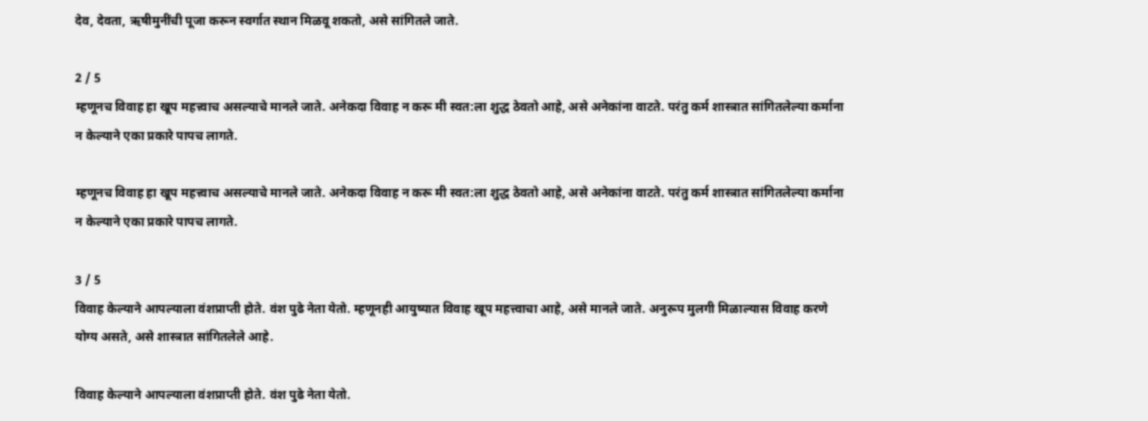देव, देवता, ऋषीमुनींची पूजा करून स्वर्गात स्थान मिळवू शकतो, असे सांगितले जाते.

2 / 5
म्हणूनच विवाह हा खूप महत्त्वाच असल्याचे मानले जाते. अनेकदा विवाह न करू मी स्वत:ला शुद्ध ठेवतो आहे, असे अनेकांना वाटते. परंतु कर्म शास्त्रात सांगितलेल्या कर्माना न केल्याने एका प्रकारे पापच लागते.

म्हणूनच विवाह हा खूप महत्त्वाच असल्याचे मानले जाते. अनेकदा विवाह न करू मी स्वत:ला शुद्ध ठेवतो आहे, असे अनेकांना वाटते. परंतु कर्म शास्त्रात सांगितलेल्या कर्माना न केल्याने एका प्रकारे पापच लागते.

3 / 5
विवाह केल्याने आपल्याला वंशप्राप्ती होते. वंश पुढे नेता येतो. म्हणूनही आयुष्यात विवाह खूप महत्त्वाचा आहे, असे मानले जाते. अनुरूप मुलगी मिळाल्यास विवाह करणे योग्य असते, असे शास्त्रात सांगितलेले आहे.

विवाह केल्याने आपल्याला वंशप्राप्ती होते. वंश पुढे नेता येतो.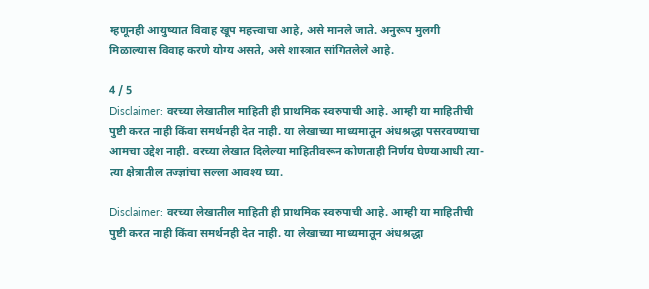म्हणूनही आयुष्यात विवाह खूप महत्त्वाचा आहे, असे मानले जाते. अनुरूप मुलगी मिळाल्यास विवाह करणे योग्य असते, असे शास्त्रात सांगितलेले आहे.

4 / 5
Disclaimer: वरच्या लेखातील माहिती ही प्राथमिक स्वरुपाची आहे. आम्ही या माहितीची पुष्टी करत नाही किंवा समर्थनही देत नाही. या लेखाच्या माध्यमातून अंधश्रद्धा पसरवण्याचा आमचा उद्देश नाही. वरच्या लेखात दिलेल्या माहितीवरून कोणताही निर्णय घेण्याआधी त्या-त्या क्षेत्रातील तज्ज्ञांचा सल्ला आवश्य घ्या.

Disclaimer: वरच्या लेखातील माहिती ही प्राथमिक स्वरुपाची आहे. आम्ही या माहितीची पुष्टी करत नाही किंवा समर्थनही देत नाही. या लेखाच्या माध्यमातून अंधश्रद्धा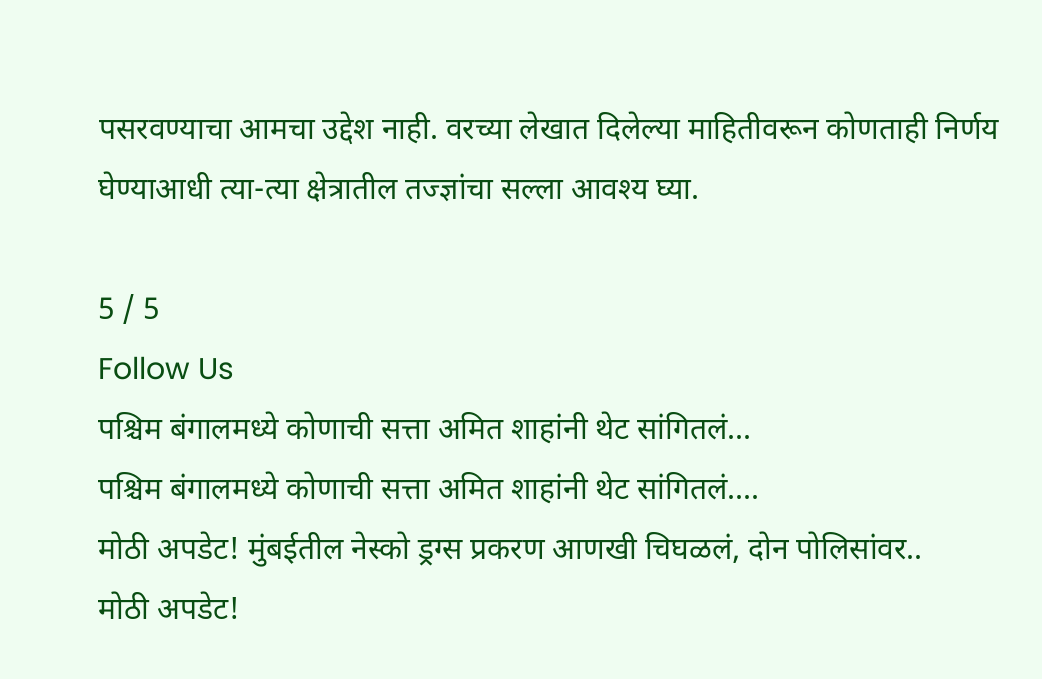पसरवण्याचा आमचा उद्देश नाही. वरच्या लेखात दिलेल्या माहितीवरून कोणताही निर्णय घेण्याआधी त्या-त्या क्षेत्रातील तज्ज्ञांचा सल्ला आवश्य घ्या.

5 / 5
Follow Us
पश्चिम बंगालमध्ये कोणाची सत्ता अमित शाहांनी थेट सांगितलं...
पश्चिम बंगालमध्ये कोणाची सत्ता अमित शाहांनी थेट सांगितलं....
मोठी अपडेट! मुंबईतील नेस्को ड्रग्स प्रकरण आणखी चिघळलं, दोन पोलिसांवर..
मोठी अपडेट!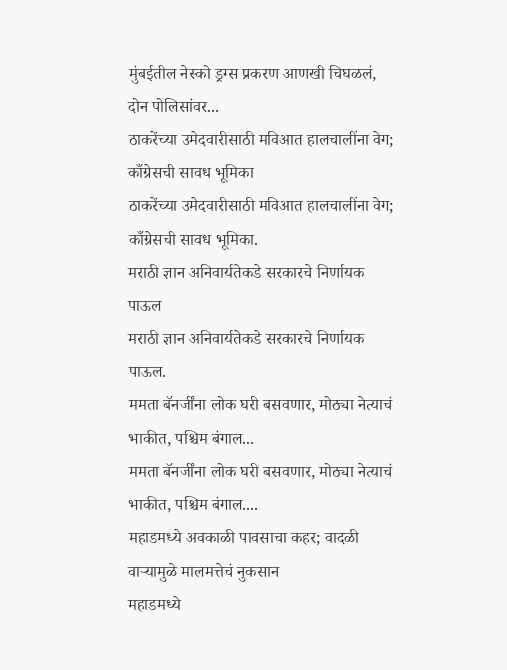मुंबईतील नेस्को ड्रग्स प्रकरण आणखी चिघळलं, दोन पोलिसांवर...
ठाकरेंच्या उमेदवारीसाठी मविआत हालचालींना वेग; काँग्रेसची सावध भूमिका
ठाकरेंच्या उमेदवारीसाठी मविआत हालचालींना वेग; काँग्रेसची सावध भूमिका.
मराठी ज्ञान अनिवार्यतेकडे सरकारचे निर्णायक पाऊल
मराठी ज्ञान अनिवार्यतेकडे सरकारचे निर्णायक पाऊल.
ममता बॅनर्जींना लोक घरी बसवणार, मोठ्या नेत्याचं भाकीत, पश्चिम बंगाल...
ममता बॅनर्जींना लोक घरी बसवणार, मोठ्या नेत्याचं भाकीत, पश्चिम बंगाल....
महाडमध्ये अवकाळी पावसाचा कहर; वादळी वाऱ्यामुळे मालमत्तेचं नुकसान
महाडमध्ये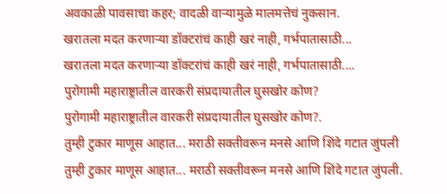अवकाळी पावसाचा कहर; वादळी वाऱ्यामुळे मालमत्तेचं नुकसान.
खरातला मदत करणाऱ्या डॉक्टरांचं काही खरं नाही, गर्भपातासाठी...
खरातला मदत करणाऱ्या डॉक्टरांचं काही खरं नाही, गर्भपातासाठी....
पुरोगामी महाराष्ट्रातील वारकरी संप्रदायातील घुसखोर कोण?
पुरोगामी महाराष्ट्रातील वारकरी संप्रदायातील घुसखोर कोण?.
तुम्ही टुकार माणूस आहात... मराठी सक्तीवरून मनसे आणि शिंदे गटात जुंपली
तुम्ही टुकार माणूस आहात... मराठी सक्तीवरून मनसे आणि शिंदे गटात जुंपली.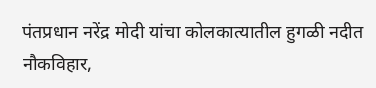पंतप्रधान नरेंद्र मोदी यांचा कोलकात्यातील हुगळी नदीत नौकविहार,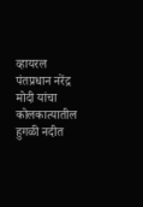व्हायरल
पंतप्रधान नरेंद्र मोदी यांचा कोलकात्यातील हुगळी नदीत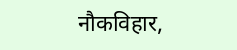नौकविहार,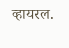व्हायरल.